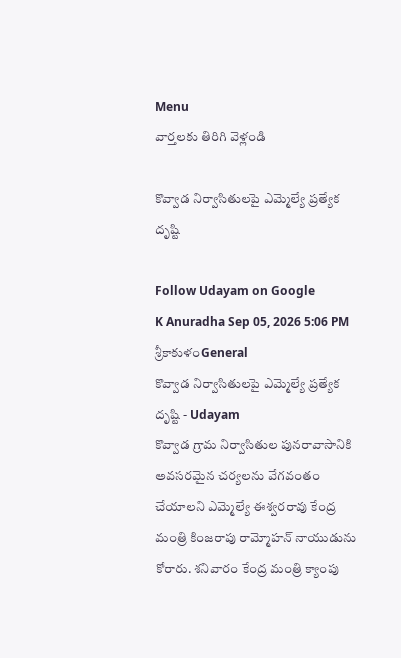Menu
వార్తలకు తిరిగి వెళ్లండి

కొవ్వాడ నిర్వాసితులపై ఎమ్మెల్యే ప్రత్యేక దృష్టి

Follow Udayam on Google
K Anuradha Sep 05, 2026 5:06 PM శ్రీకాకుళంGeneral
కొవ్వాడ నిర్వాసితులపై ఎమ్మెల్యే ప్రత్యేక దృష్టి - Udayam
కొవ్వాడ గ్రామ నిర్వాసితుల పునరావాసానికి అవసరమైన చర్యలను వేగవంతం చేయాలని ఎమ్మెల్యే ఈశ్వరరావు కేంద్ర మంత్రి కింజరాపు రామ్మోహన్ నాయుడును కోరారు. శనివారం కేంద్ర మంత్రి క్యాంపు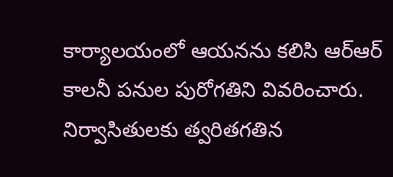కార్యాలయంలో ఆయనను కలిసి ఆర్‌ఆర్‌ కాలనీ పనుల పురోగతిని వివరించారు. నిర్వాసితులకు త్వరితగతిన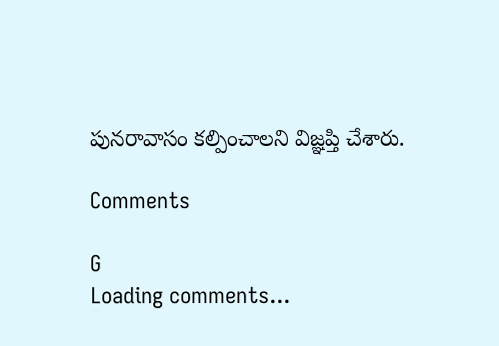పునరావాసం కల్పించాలని విజ్ఞప్తి చేశారు.

Comments

G
Loading comments...